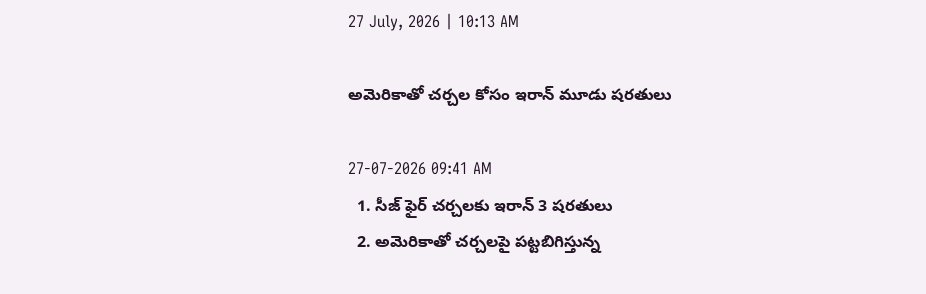27 July, 2026 | 10:13 AM

అమెరికాతో చర్చల కోసం ఇరాన్ మూడు షరతులు

27-07-2026 09:41 AM
  1. సీజ్ ఫైర్ చర్చలకు ఇరాన్ 3 షరతులు
  2. అమెరికాతో చర్చలపై పట్టబిగిస్తున్న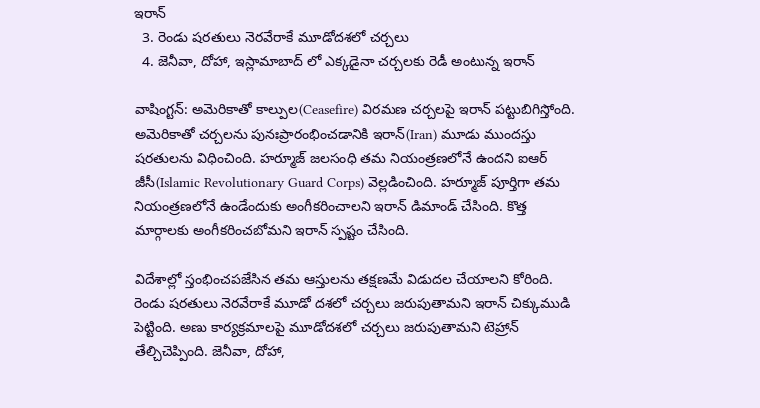ఇరాన్
  3. రెండు షరతులు నెరవేరాకే మూడోదశలో చర్చలు
  4. జెనీవా, దోహా, ఇస్లామాబాద్ లో ఎక్కడైనా చర్చలకు రెడీ అంటున్న ఇరాన్

వాషింగ్టన్: అమెరికాతో కాల్పుల(Ceasefire) విరమణ చర్చలపై ఇరాన్ పట్టుబిగిస్తోంది. అమెరికాతో చర్చలను పునఃప్రారంభించడానికి ఇరాన్(Iran) మూడు ముందస్తు షరతులను విధించింది. హర్మూజ్ జలసంధి తమ నియంత్రణలోనే ఉందని ఐఆర్ జీసీ(Islamic Revolutionary Guard Corps) వెల్లడించింది. హర్మూజ్ పూర్తిగా తమ నియంత్రణలోనే ఉండేందుకు అంగీకరించాలని ఇరాన్ డిమాండ్ చేసింది. కొత్త మార్గాలకు అంగీకరించబోమని ఇరాన్ స్పష్టం చేసింది.

విదేశాల్లో స్తంభించపజేసిన తమ ఆస్తులను తక్షణమే విడుదల చేయాలని కోరింది. రెండు షరతులు నెరవేరాకే మూడో దశలో చర్చలు జరుపుతామని ఇరాన్ చిక్కుముడి పెట్టింది. అణు కార్యక్రమాలపై మూడోదశలో చర్చలు జరుపుతామని టెహ్రాన్ తేల్చిచెప్పింది. జెనీవా, దోహా,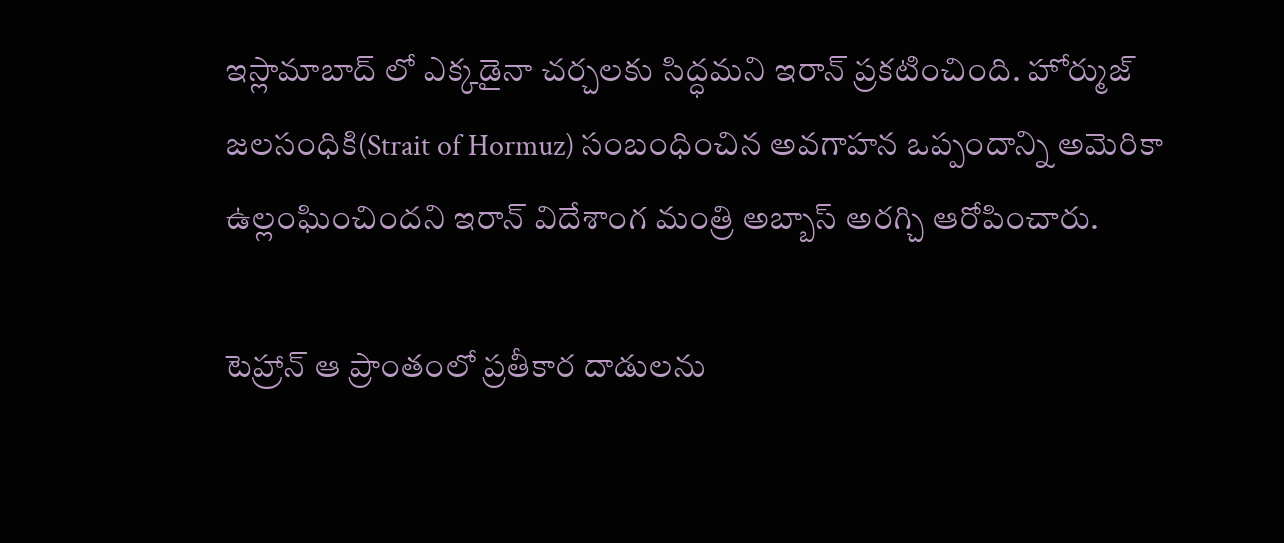ఇస్లామాబాద్ లో ఎక్కడైనా చర్చలకు సిద్ధమని ఇరాన్ ప్రకటించింది. హోర్ముజ్ జలసంధికి(Strait of Hormuz) సంబంధించిన అవగాహన ఒప్పందాన్ని అమెరికా ఉల్లంఘించిందని ఇరాన్ విదేశాంగ మంత్రి అబ్బాస్ అరగ్చి ఆరోపించారు.

టెహ్రాన్ ఆ ప్రాంతంలో ప్రతీకార దాడులను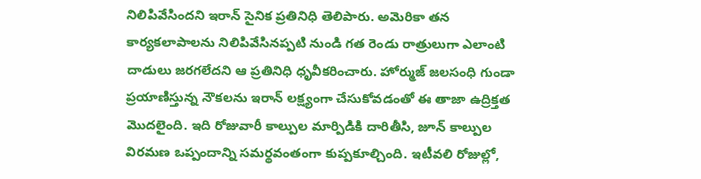నిలిపివేసిందని ఇరాన్ సైనిక ప్రతినిధి తెలిపారు. అమెరికా తన కార్యకలాపాలను నిలిపివేసినప్పటి నుండి గత రెండు రాత్రులుగా ఎలాంటి దాడులు జరగలేదని ఆ ప్రతినిధి ధృవీకరించారు. హోర్ముజ్ జలసంధి గుండా ప్రయాణిస్తున్న నౌకలను ఇరాన్ లక్ష్యంగా చేసుకోవడంతో ఈ తాజా ఉద్రిక్తత మొదలైంది. ఇది రోజువారీ కాల్పుల మార్పిడికి దారితీసి, జూన్ కాల్పుల విరమణ ఒప్పందాన్ని సమర్థవంతంగా కుప్పకూల్చింది. ఇటీవలి రోజుల్లో,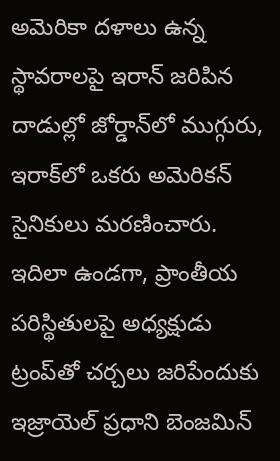అమెరికా దళాలు ఉన్న స్థావరాలపై ఇరాన్ జరిపిన దాడుల్లో జోర్డాన్‌లో ముగ్గురు, ఇరాక్‌లో ఒకరు అమెరికన్ సైనికులు మరణించారు. ఇదిలా ఉండగా, ప్రాంతీయ పరిస్థితులపై అధ్యక్షుడు ట్రంప్‌తో చర్చలు జరిపేందుకు ఇజ్రాయెల్ ప్రధాని బెంజమిన్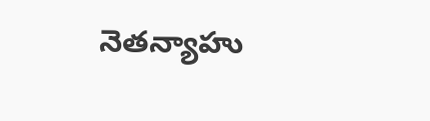నెతన్యాహు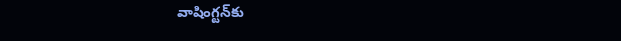వాషింగ్టన్‌కు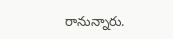రానున్నారు.